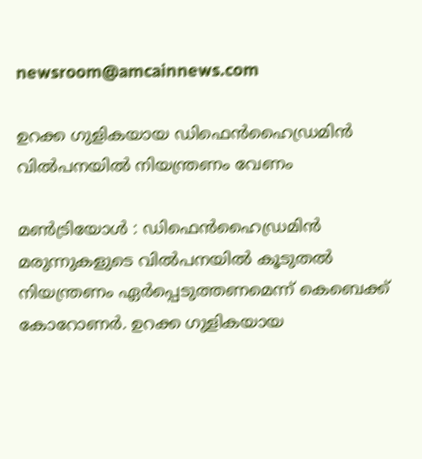newsroom@amcainnews.com

ഉറക്ക ഗുളികയായ ഡിഫെന്‍ഹൈഡ്രമിന്‍ വില്‍പനയില്‍ നിയന്ത്രണം വേണം

മണ്‍ട്രിയോള്‍ : ഡിഫെന്‍ഹൈഡ്രമിന്‍ മരുന്നുകളുടെ വില്‍പനയില്‍ കൂടുതല്‍ നിയന്ത്രണം ഏര്‍പ്പെടുത്തണമെന്ന് കെബെക്ക് കോറോണര്‍. ഉറക്ക ഗുളികയായ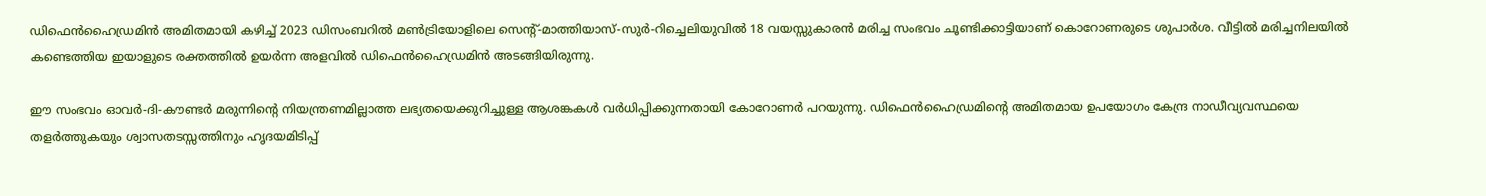ഡിഫെന്‍ഹൈഡ്രമിന്‍ അമിതമായി കഴിച്ച് 2023 ഡിസംബറില്‍ മണ്‍ട്രിയോളിലെ സെന്റ്-മാത്തിയാസ്-സുര്‍-റിച്ചെലിയുവില്‍ 18 വയസ്സുകാരന്‍ മരിച്ച സംഭവം ചൂണ്ടിക്കാട്ടിയാണ് കൊറോണരുടെ ശുപാര്‍ശ. വീട്ടില്‍ മരിച്ചനിലയില്‍ കണ്ടെത്തിയ ഇയാളുടെ രക്തത്തില്‍ ഉയര്‍ന്ന അളവില്‍ ഡിഫെന്‍ഹൈഡ്രമിന്‍ അടങ്ങിയിരുന്നു.

ഈ സംഭവം ഓവര്‍-ദി-കൗണ്ടര്‍ മരുന്നിന്റെ നിയന്ത്രണമില്ലാത്ത ലഭ്യതയെക്കുറിച്ചുള്ള ആശങ്കകള്‍ വര്‍ധിപ്പിക്കുന്നതായി കോറോണര്‍ പറയുന്നു. ഡിഫെന്‍ഹൈഡ്രമിന്റെ അമിതമായ ഉപയോഗം കേന്ദ്ര നാഡീവ്യവസ്ഥയെ തളര്‍ത്തുകയും ശ്വാസതടസ്സത്തിനും ഹൃദയമിടിപ്പ്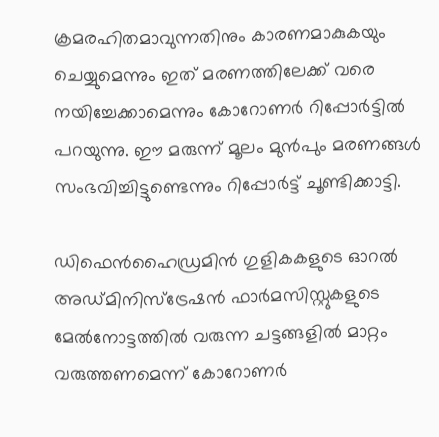ക്രമരഹിതമാവുന്നതിനും കാരണമാകുകയും ചെയ്യുമെന്നും ഇത് മരണത്തിലേക്ക് വരെ നയിച്ചേക്കാമെന്നും കോറോണര്‍ റിപ്പോര്‍ട്ടില്‍ പറയുന്നു. ഈ മരുന്ന് മൂലം മുന്‍പും മരണങ്ങള്‍ സംഭവിച്ചിട്ടുണ്ടെന്നും റിപ്പോര്‍ട്ട് ചൂണ്ടിക്കാട്ടി.

ഡിഫെന്‍ഹൈഡ്രമിന്‍ ഗുളികകളുടെ ഓറല്‍ അഡ്മിനിസ്‌ട്രേഷന്‍ ഫാര്‍മസിസ്റ്റുകളുടെ മേല്‍നോട്ടത്തില്‍ വരുന്ന ചട്ടങ്ങളില്‍ മാറ്റം വരുത്തണമെന്ന് കോറോണര്‍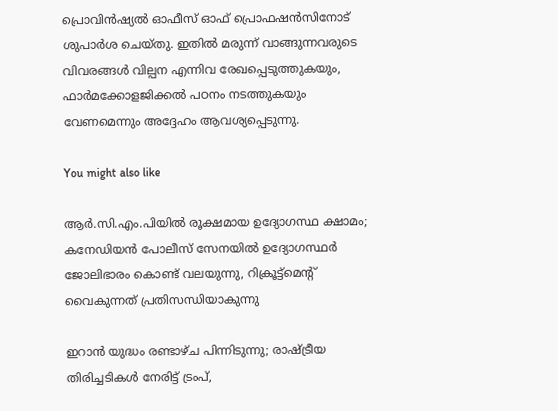പ്രൊവിന്‍ഷ്യല്‍ ഓഫീസ് ഓഫ് പ്രൊഫഷന്‍സിനോട് ശുപാര്‍ശ ചെയ്തു. ഇതില്‍ മരുന്ന് വാങ്ങുന്നവരുടെ വിവരങ്ങള്‍ വില്പന എന്നിവ രേഖപ്പെടുത്തുകയും, ഫാര്‍മക്കോളജിക്കല്‍ പഠനം നടത്തുകയും വേണമെന്നും അദ്ദേഹം ആവശ്യപ്പെടുന്നു.

You might also like

ആർ.സി.എം.പിയിൽ രൂക്ഷമായ ഉദ്യോഗസ്ഥ ക്ഷാമം; കനേഡിയൻ പോലീസ് സേനയിൽ ഉദ്യോഗസ്ഥർ ജോലിഭാരം കൊണ്ട് വലയുന്നു, റിക്രൂട്ട്‌മെന്റ് വൈകുന്നത് പ്രതിസന്ധിയാകുന്നു

ഇറാൻ യുദ്ധം രണ്ടാഴ്ച പിന്നിടുന്നു; രാഷ്ട്രീയ തിരിച്ചടികൾ നേരിട്ട് ട്രംപ്,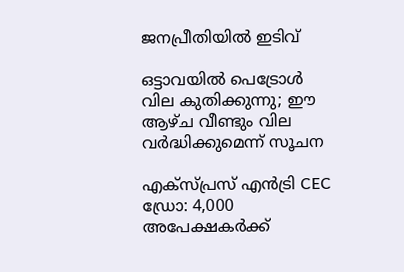ജനപ്രീതിയിൽ ഇടിവ്

ഒട്ടാവയിൽ പെട്രോൾ വില കുതിക്കുന്നു; ഈ ആഴ്ച വീണ്ടും വില വർദ്ധിക്കുമെന്ന് സൂചന

എക്സ്പ്രസ് എൻട്രി CEC ഡ്രോ: 4,000 അപേക്ഷകർക്ക്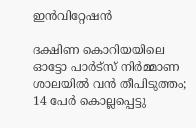ഇൻവിറ്റേഷൻ

ദക്ഷിണ കൊറിയയിലെ ഓട്ടോ പാർട്‌സ് നിർമ്മാണ ശാലയിൽ വൻ തീപിടുത്തം; 14 പേർ കൊല്ലപ്പെട്ടു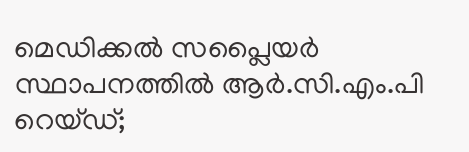മെഡിക്കൽ സപ്ലൈയർ സ്ഥാപനത്തിൽ ആർ.സി.എം.പി റെയ്ഡ്;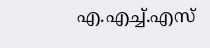എ.എച്ച്.എസ്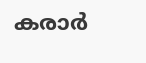കരാർ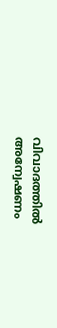വിവാദത്തിൽ അന്വേഷണം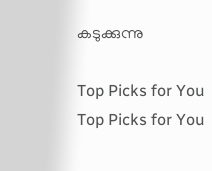കടുക്കുന്നു

Top Picks for You
Top Picks for You